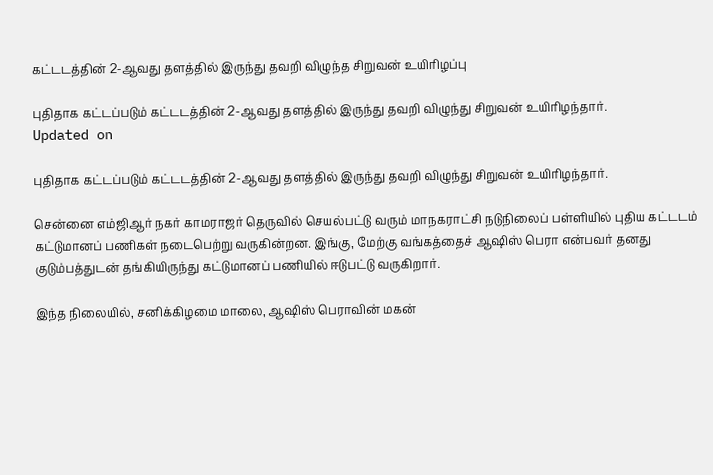கட்டடத்தின் 2-ஆவது தளத்தில் இருந்து தவறி விழுந்த சிறுவன் உயிரிழப்பு

புதிதாக கட்டப்படும் கட்டடத்தின் 2-ஆவது தளத்தில் இருந்து தவறி விழுந்து சிறுவன் உயிரிழந்தார்.
Updated on

புதிதாக கட்டப்படும் கட்டடத்தின் 2-ஆவது தளத்தில் இருந்து தவறி விழுந்து சிறுவன் உயிரிழந்தார்.

சென்னை எம்ஜிஆர் நகர் காமராஜர் தெருவில் செயல்பட்டு வரும் மாநகராட்சி நடுநிலைப் பள்ளியில் புதிய கட்டடம் கட்டுமானப் பணிகள் நடைபெற்று வருகின்றன. இங்கு, மேற்கு வங்கத்தைச் ஆஷிஸ் பெரா என்பவர் தனது குடும்பத்துடன் தங்கியிருந்து கட்டுமானப் பணியில் ஈடுபட்டு வருகிறார்.

இந்த நிலையில், சனிக்கிழமை மாலை, ஆஷிஸ் பெராவின் மகன்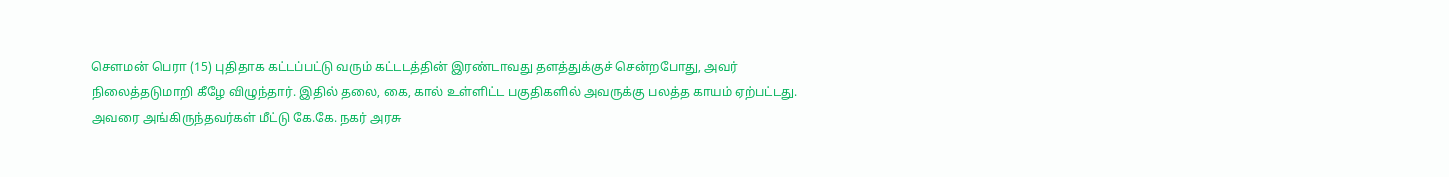செளமன் பெரா (15) புதிதாக கட்டப்பட்டு வரும் கட்டடத்தின் இரண்டாவது தளத்துக்குச் சென்றபோது, அவர் நிலைத்தடுமாறி கீழே விழுந்தார். இதில் தலை, கை, கால் உள்ளிட்ட பகுதிகளில் அவருக்கு பலத்த காயம் ஏற்பட்டது. அவரை அங்கிருந்தவர்கள் மீட்டு கே.கே. நகர் அரசு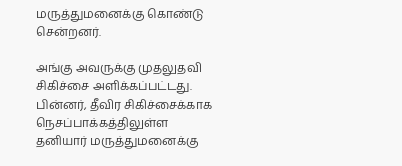மருத்துமனைக்கு கொண்டு சென்றனர்.

அங்கு அவருக்கு முதலுதவி சிகிச்சை அளிக்கப்பட்டது. பின்னர், தீவிர சிகிச்சைக்காக நெசப்பாக்கத்திலுள்ள தனியார் மருத்துமனைக்கு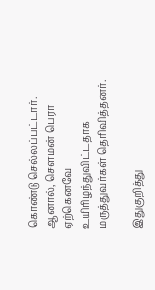கொண்டு செல்லப்பட்டார். ஆனால், செளமன் பெரா ஏற்கெனவே உயிரிழந்துவிட்டதாக மருத்துவர்கள் தெரிவித்தனர்.

இதுகுறித்து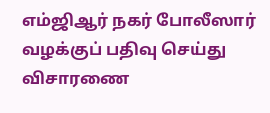எம்ஜிஆர் நகர் போலீஸார் வழக்குப் பதிவு செய்து விசாரணை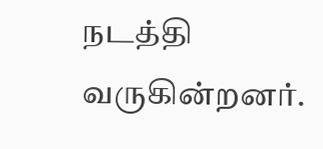நடத்தி வருகின்றனர்.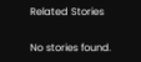Related Stories

No stories found.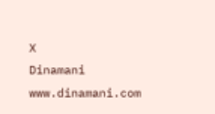X
Dinamani
www.dinamani.com